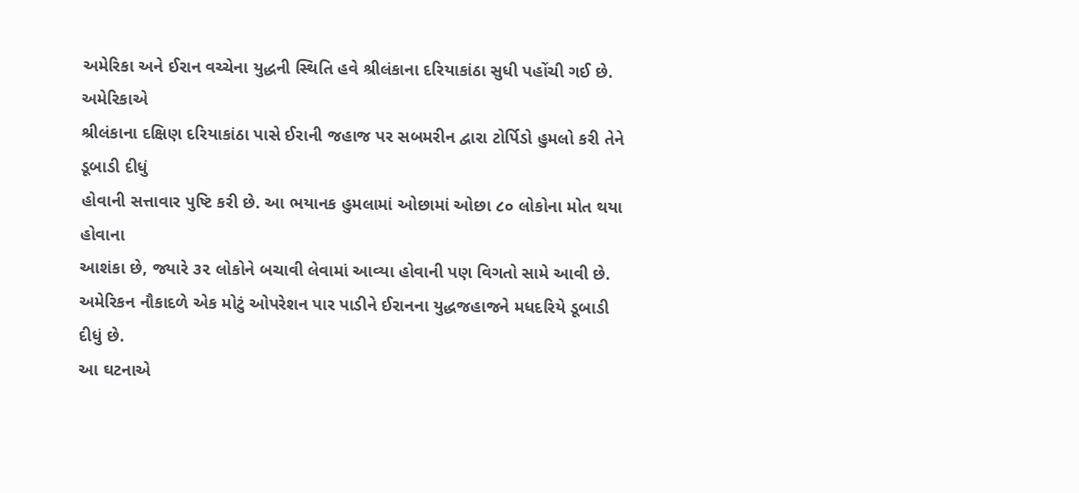અમેરિકા અને ઈરાન વચ્ચેના યુદ્ધની સ્થિતિ હવે શ્રીલંકાના દરિયાકાંઠા સુધી પહોંચી ગઈ છે. અમેરિકાએ
શ્રીલંકાના દક્ષિણ દરિયાકાંઠા પાસે ઈરાની જહાજ પર સબમરીન દ્વારા ટોર્પિડો હુમલો કરી તેને ડૂબાડી દીધું
હોવાની સત્તાવાર પુષ્ટિ કરી છે. આ ભયાનક હુમલામાં ઓછામાં ઓછા ૮૦ લોકોના મોત થયા હોવાના
આશંકા છે, જ્યારે ૩૨ લોકોને બચાવી લેવામાં આવ્યા હોવાની પણ વિગતો સામે આવી છે.
અમેરિકન નૌકાદળે એક મોટું ઓપરેશન પાર પાડીને ઈરાનના યુદ્ધજહાજને મધદરિયે ડૂબાડી દીધું છે.
આ ઘટનાએ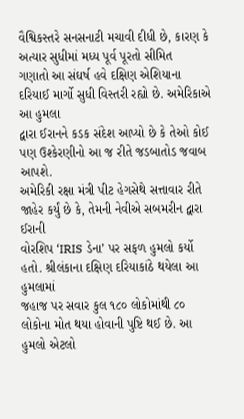વૈશ્વિકસ્તરે સનસનાટી મચાવી દીધી છે, કારણ કે અત્યાર સુધીમાં મધ્ય પૂર્વ પૂરતો સીમિત
ગણાતો આ સંઘર્ષ હવે દક્ષિણ એશિયાના દરિયાઈ માર્ગો સુધી વિસ્તરી રહ્યો છે. અમેરિકાએ આ હુમલા
દ્વારા ઈરાનને કડક સંદેશ આપ્યો છે કે તેઓ કોઈ પણ ઉશ્કેરણીનો આ જ રીતે જડબાતોડ જવાબ આપશે.
અમેરિકી રક્ષા મંત્રી પીટ હેગસેથે સત્તાવાર રીતે જાહેર કર્યું છે કે, તેમની નેવીએ સબમરીન દ્વારા ઈરાની
વોરશિપ ‘IRIS ડેના’ પર સફળ હુમલો કર્યો હતો. શ્રીલંકાના દક્ષિણ દરિયાકાંઠે થયેલા આ હુમલામાં
જહાજ પર સવાર કુલ ૧૮૦ લોકોમાંથી ૮૦ લોકોના મોત થયા હોવાની પુષ્ટિ થઈ છે. આ હુમલો એટલો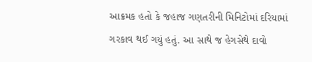આક્રમક હતો કે જહાજ ગણતરીની મિનિટોમાં દરિયામાં ગરકાવ થઈ ગયું હતું. આ સાથે જ હેગસેથે દાવો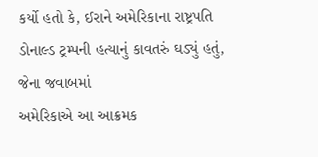કર્યો હતો કે, ઈરાને અમેરિકાના રાષ્ટ્રપતિ ડોનાલ્ડ ટ્રમ્પની હત્યાનું કાવતરું ઘડ્યું હતું, જેના જવાબમાં
અમેરિકાએ આ આક્રમક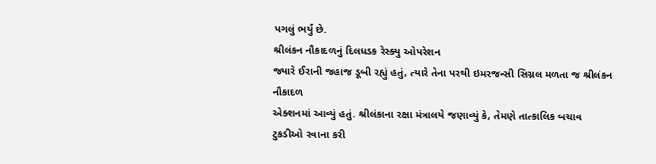પગલું ભર્યું છે.
શ્રીલંકન નૌકાદળનું દિલધડક રેસ્ક્યુ ઓપરેશન
જ્યારે ઈરાની જહાજ ડૂબી રહ્યું હતું, ત્યારે તેના પરથી ઇમરજન્સી સિગ્નલ મળતા જ શ્રીલંકન નૌકાદળ
એક્શનમાં આવ્યું હતું. શ્રીલંકાના રક્ષા મંત્રાલયે જણાવ્યું કે, તેમણે તાત્કાલિક બચાવ ટુકડીઓ રવાના કરી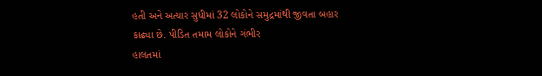હતી અને અત્યાર સુધીમાં 32 લોકોને સમુદ્રમાંથી જીવતા બહાર કાઢ્યા છે. પીડિત તમામ લોકોને ગંભીર
હાલતમાં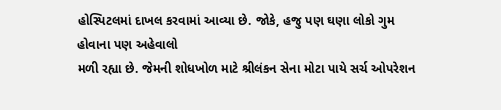હોસ્પિટલમાં દાખલ કરવામાં આવ્યા છે. જોકે, હજુ પણ ઘણા લોકો ગુમ હોવાના પણ અહેવાલો
મળી રહ્યા છે. જેમની શોધખોળ માટે શ્રીલંકન સેના મોટા પાયે સર્ચ ઓપરેશન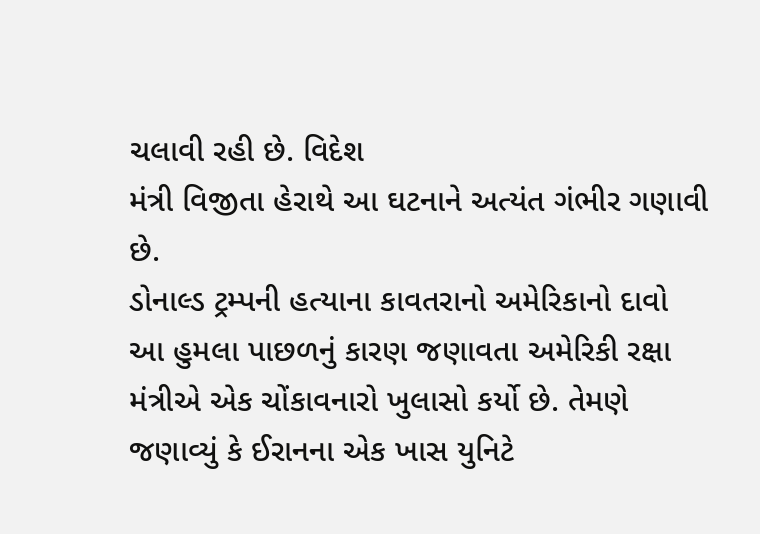ચલાવી રહી છે. વિદેશ
મંત્રી વિજીતા હેરાથે આ ઘટનાને અત્યંત ગંભીર ગણાવી છે.
ડોનાલ્ડ ટ્રમ્પની હત્યાના કાવતરાનો અમેરિકાનો દાવો
આ હુમલા પાછળનું કારણ જણાવતા અમેરિકી રક્ષા મંત્રીએ એક ચોંકાવનારો ખુલાસો કર્યો છે. તેમણે
જણાવ્યું કે ઈરાનના એક ખાસ યુનિટે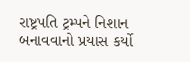રાષ્ટ્રપતિ ટ્રમ્પને નિશાન બનાવવાનો પ્રયાસ કર્યો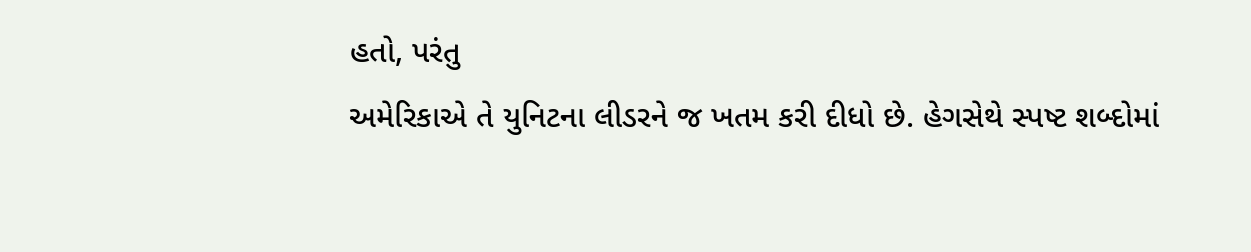હતો, પરંતુ
અમેરિકાએ તે યુનિટના લીડરને જ ખતમ કરી દીધો છે. હેગસેથે સ્પષ્ટ શબ્દોમાં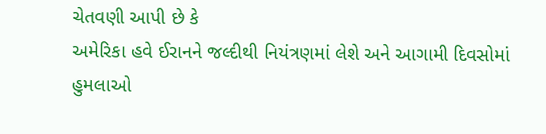ચેતવણી આપી છે કે
અમેરિકા હવે ઈરાનને જલ્દીથી નિયંત્રણમાં લેશે અને આગામી દિવસોમાં હુમલાઓ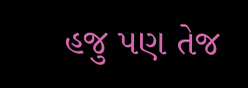હજુ પણ તેજ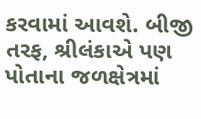કરવામાં આવશે. બીજી તરફ, શ્રીલંકાએ પણ પોતાના જળક્ષેત્રમાં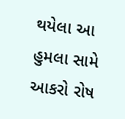થયેલા આ હુમલા સામે આકરો રોષ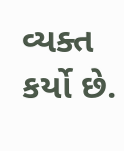વ્યક્ત કર્યો છે.